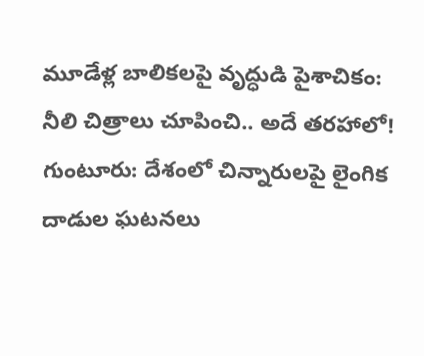మూడేళ్ల బాలికలపై వృద్ధుడి పైశాచికం: నీలి చిత్రాలు చూపించి.. అదే తరహాలో!
గుంటూరు: దేశంలో చిన్నారులపై లైంగిక దాడుల ఘటనలు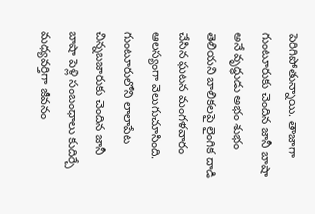పెరిగిపోతున్నాయి. తాజాగా గుంటూరుకు చెందిన జానీ బాషా అనే వృద్ధుడు అభం శుభం తెలియని బాలికలపై లైంగిక దాడి చేసిన ఘటన మంగళవారం ఆలస్యంగా వెలుగుచూసింది.
గుంటూరులోని లాలాపేట చిన్నబజారుకు చెందిన జానీ బాషా పెళ్లి సంబంధాలు కుదిర్చే మధ్యవర్తిగా జీవనం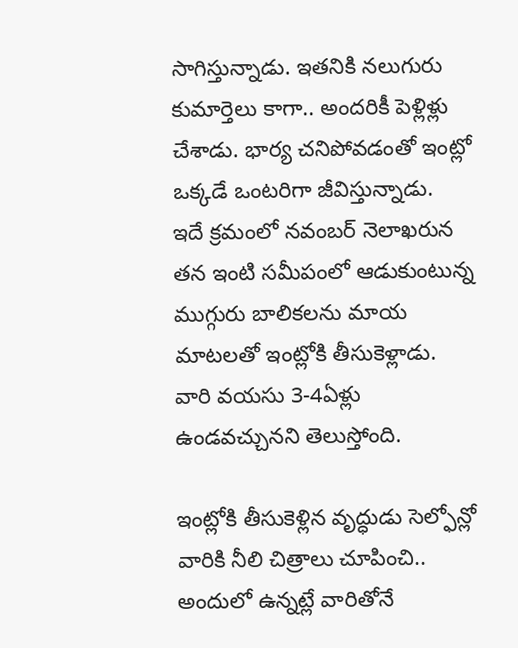సాగిస్తున్నాడు. ఇతనికి నలుగురు కుమార్తెలు కాగా.. అందరికీ పెళ్లిళ్లు చేశాడు. భార్య చనిపోవడంతో ఇంట్లో ఒక్కడే ఒంటరిగా జీవిస్తున్నాడు.
ఇదే క్రమంలో నవంబర్ నెలాఖరున తన ఇంటి సమీపంలో ఆడుకుంటున్న ముగ్గురు బాలికలను మాయ మాటలతో ఇంట్లోకి తీసుకెళ్లాడు. వారి వయసు 3-4ఏళ్లు ఉండవచ్చునని తెలుస్తోంది.

ఇంట్లోకి తీసుకెళ్లిన వృద్ధుడు సెల్ఫోన్లో వారికి నీలి చిత్రాలు చూపించి.. అందులో ఉన్నట్లే వారితోనే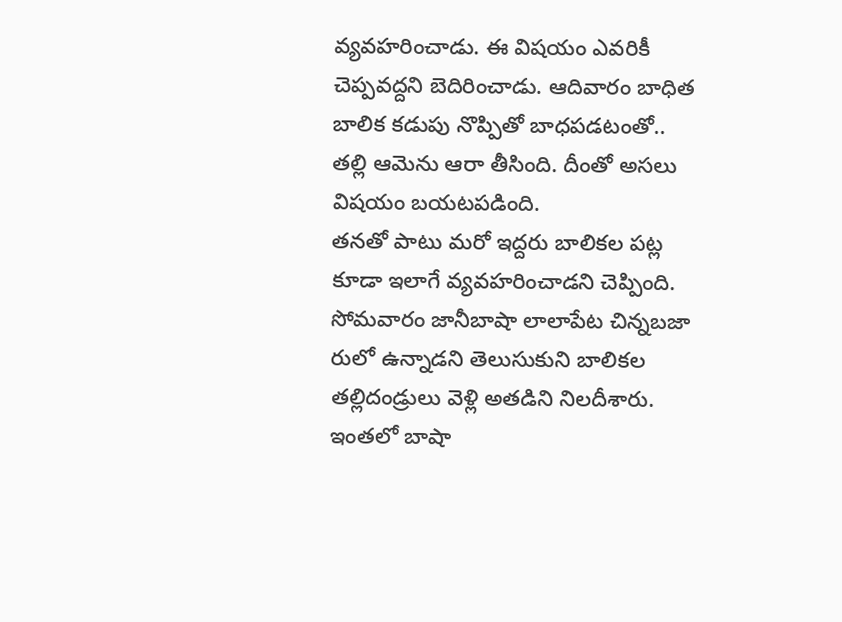వ్యవహరించాడు. ఈ విషయం ఎవరికీ చెప్పవద్దని బెదిరించాడు. ఆదివారం బాధిత బాలిక కడుపు నొప్పితో బాధపడటంతో.. తల్లి ఆమెను ఆరా తీసింది. దీంతో అసలు విషయం బయటపడింది.
తనతో పాటు మరో ఇద్దరు బాలికల పట్ల కూడా ఇలాగే వ్యవహరించాడని చెప్పింది. సోమవారం జానీబాషా లాలాపేట చిన్నబజా రులో ఉన్నాడని తెలుసుకుని బాలికల తల్లిదండ్రులు వెళ్లి అతడిని నిలదీశారు. ఇంతలో బాషా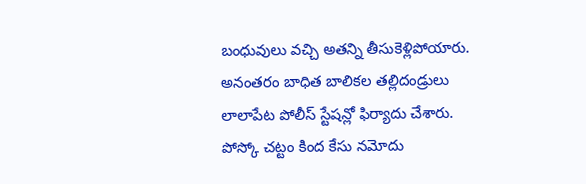బంధువులు వచ్చి అతన్ని తీసుకెళ్లిపోయారు. అనంతరం బాధిత బాలికల తల్లిదండ్రులు లాలాపేట పోలీస్ స్టేషన్లో ఫిర్యాదు చేశారు. పోస్కో చట్టం కింద కేసు నమోదు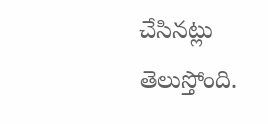చేసినట్లు తెలుస్తోంది.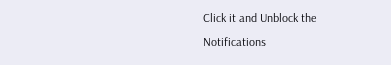Click it and Unblock the Notifications